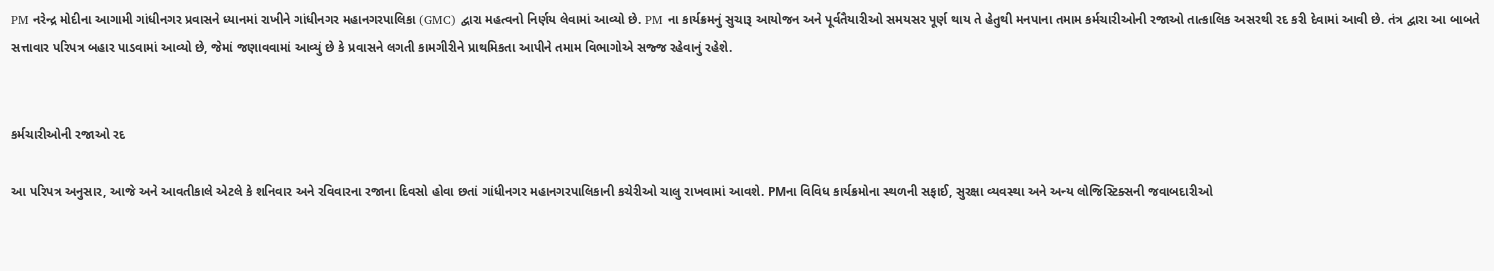PM નરેન્દ્ર મોદીના આગામી ગાંધીનગર પ્રવાસને ધ્યાનમાં રાખીને ગાંધીનગર મહાનગરપાલિકા (GMC) દ્વારા મહત્વનો નિર્ણય લેવામાં આવ્યો છે. PM ના કાર્યક્રમનું સુચારૂ આયોજન અને પૂર્વતૈયારીઓ સમયસર પૂર્ણ થાય તે હેતુથી મનપાના તમામ કર્મચારીઓની રજાઓ તાત્કાલિક અસરથી રદ કરી દેવામાં આવી છે. તંત્ર દ્વારા આ બાબતે સત્તાવાર પરિપત્ર બહાર પાડવામાં આવ્યો છે, જેમાં જણાવવામાં આવ્યું છે કે પ્રવાસને લગતી કામગીરીને પ્રાથમિકતા આપીને તમામ વિભાગોએ સજ્જ રહેવાનું રહેશે.


કર્મચારીઓની રજાઓ રદ

આ પરિપત્ર અનુસાર, આજે અને આવતીકાલે એટલે કે શનિવાર અને રવિવારના રજાના દિવસો હોવા છતાં ગાંધીનગર મહાનગરપાલિકાની કચેરીઓ ચાલુ રાખવામાં આવશે. PMના વિવિધ કાર્યક્રમોના સ્થળની સફાઈ, સુરક્ષા વ્યવસ્થા અને અન્ય લોજિસ્ટિક્સની જવાબદારીઓ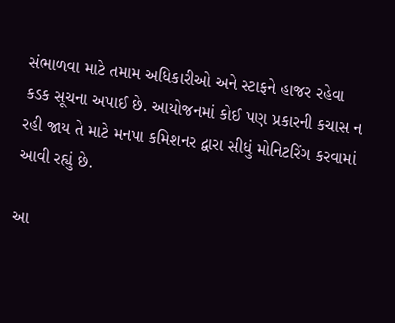સંભાળવા માટે તમામ અધિકારીઓ અને સ્ટાફને હાજર રહેવા કડક સૂચના અપાઈ છે. આયોજનમાં કોઈ પણ પ્રકારની કચાસ ન રહી જાય તે માટે મનપા કમિશનર દ્વારા સીધું મોનિટરિંગ કરવામાં આવી રહ્યું છે.

આ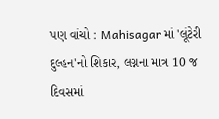પણ વાંચો : Mahisagar માં 'લૂંટેરી દુલ્હન'નો શિકાર, લગ્નના માત્ર 10 જ દિવસમાં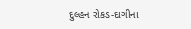દુલ્હન રોકડ-દાગીના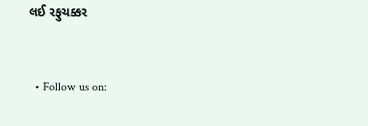લઈ રફુચક્કર


  • Follow us on: